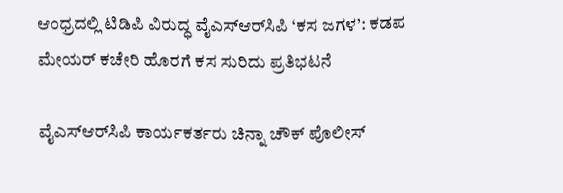ಆಂಧ್ರದಲ್ಲಿ ಟಿಡಿಪಿ ವಿರುದ್ಧ ವೈಎಸ್‌ಆರ್‌ಸಿಪಿ ‘ಕಸ ಜಗಳ’: ಕಡಪ ಮೇಯರ್ ಕಚೇರಿ ಹೊರಗೆ ಕಸ ಸುರಿದು ಪ್ರತಿಭಟನೆ

ವೈಎಸ್‌ಆರ್‌ಸಿಪಿ ಕಾರ್ಯಕರ್ತರು ಚಿನ್ನಾ ಚೌಕ್ ಪೊಲೀಸ್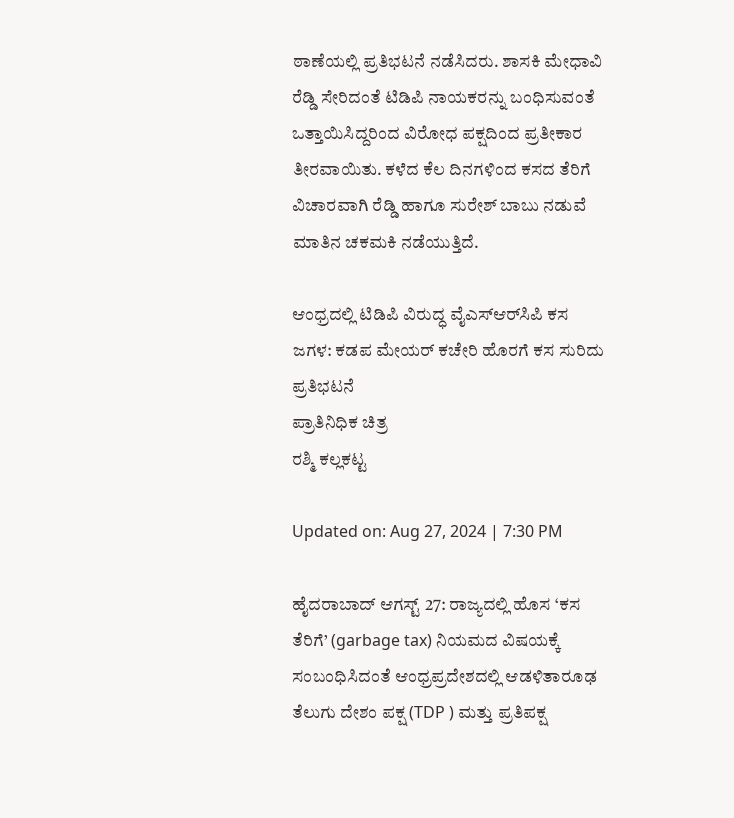ಠಾಣೆಯಲ್ಲಿ ಪ್ರತಿಭಟನೆ ನಡೆಸಿದರು. ಶಾಸಕಿ ಮೇಧಾವಿ ರೆಡ್ಡಿ ಸೇರಿದಂತೆ ಟಿಡಿಪಿ ನಾಯಕರನ್ನು ಬಂಧಿಸುವಂತೆ ಒತ್ತಾಯಿಸಿದ್ದರಿಂದ ವಿರೋಧ ಪಕ್ಷದಿಂದ ಪ್ರತೀಕಾರ ತೀರವಾಯಿತು. ಕಳೆದ ಕೆಲ ದಿನಗಳಿಂದ ಕಸದ ತೆರಿಗೆ ವಿಚಾರವಾಗಿ ರೆಡ್ಡಿ ಹಾಗೂ ಸುರೇಶ್ ಬಾಬು ನಡುವೆ ಮಾತಿನ ಚಕಮಕಿ ನಡೆಯುತ್ತಿದೆ.

ಆಂಧ್ರದಲ್ಲಿ ಟಿಡಿಪಿ ವಿರುದ್ಧ ವೈಎಸ್‌ಆರ್‌ಸಿಪಿ ಕಸ ಜಗಳ: ಕಡಪ ಮೇಯರ್ ಕಚೇರಿ ಹೊರಗೆ ಕಸ ಸುರಿದು ಪ್ರತಿಭಟನೆ
ಪ್ರಾತಿನಿಧಿಕ ಚಿತ್ರ
ರಶ್ಮಿ ಕಲ್ಲಕಟ್ಟ

Updated on: Aug 27, 2024 | 7:30 PM

ಹೈದರಾಬಾದ್ ಆಗಸ್ಟ್ 27: ರಾಜ್ಯದಲ್ಲಿ ಹೊಸ ‘ಕಸ ತೆರಿಗೆ’ (garbage tax) ನಿಯಮದ ವಿಷಯಕ್ಕೆ ಸಂಬಂಧಿಸಿದಂತೆ ಆಂಧ್ರಪ್ರದೇಶದಲ್ಲಿ ಆಡಳಿತಾರೂಢ ತೆಲುಗು ದೇಶಂ ಪಕ್ಷ (TDP ) ಮತ್ತು ಪ್ರತಿಪಕ್ಷ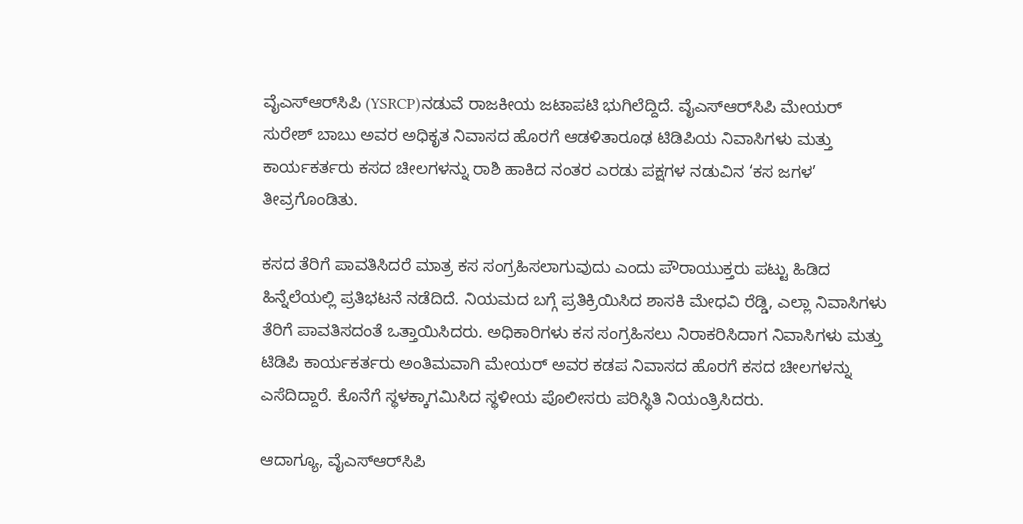ವೈಎಸ್‌ಆರ್‌ಸಿಪಿ (YSRCP)ನಡುವೆ ರಾಜಕೀಯ ಜಟಾಪಟಿ ಭುಗಿಲೆದ್ದಿದೆ. ವೈಎಸ್‌ಆರ್‌ಸಿಪಿ ಮೇಯರ್ ಸುರೇಶ್ ಬಾಬು ಅವರ ಅಧಿಕೃತ ನಿವಾಸದ ಹೊರಗೆ ಆಡಳಿತಾರೂಢ ಟಿಡಿಪಿಯ ನಿವಾಸಿಗಳು ಮತ್ತು ಕಾರ್ಯಕರ್ತರು ಕಸದ ಚೀಲಗಳನ್ನು ರಾಶಿ ಹಾಕಿದ ನಂತರ ಎರಡು ಪಕ್ಷಗಳ ನಡುವಿನ ‘ಕಸ ಜಗಳ’ ತೀವ್ರಗೊಂಡಿತು.

ಕಸದ ತೆರಿಗೆ ಪಾವತಿಸಿದರೆ ಮಾತ್ರ ಕಸ ಸಂಗ್ರಹಿಸಲಾಗುವುದು ಎಂದು ಪೌರಾಯುಕ್ತರು ಪಟ್ಟು ಹಿಡಿದ ಹಿನ್ನೆಲೆಯಲ್ಲಿ ಪ್ರತಿಭಟನೆ ನಡೆದಿದೆ. ನಿಯಮದ ಬಗ್ಗೆ ಪ್ರತಿಕ್ರಿಯಿಸಿದ ಶಾಸಕಿ ಮೇಧವಿ ರೆಡ್ಡಿ, ಎಲ್ಲಾ ನಿವಾಸಿಗಳು ತೆರಿಗೆ ಪಾವತಿಸದಂತೆ ಒತ್ತಾಯಿಸಿದರು. ಅಧಿಕಾರಿಗಳು ಕಸ ಸಂಗ್ರಹಿಸಲು ನಿರಾಕರಿಸಿದಾಗ ನಿವಾಸಿಗಳು ಮತ್ತು ಟಿಡಿಪಿ ಕಾರ್ಯಕರ್ತರು ಅಂತಿಮವಾಗಿ ಮೇಯರ್ ಅವರ ಕಡಪ ನಿವಾಸದ ಹೊರಗೆ ಕಸದ ಚೀಲಗಳನ್ನು ಎಸೆದಿದ್ದಾರೆ. ಕೊನೆಗೆ ಸ್ಥಳಕ್ಕಾಗಮಿಸಿದ ಸ್ಥಳೀಯ ಪೊಲೀಸರು ಪರಿಸ್ಥಿತಿ ನಿಯಂತ್ರಿಸಿದರು.

ಆದಾಗ್ಯೂ, ವೈಎಸ್‌ಆರ್‌ಸಿಪಿ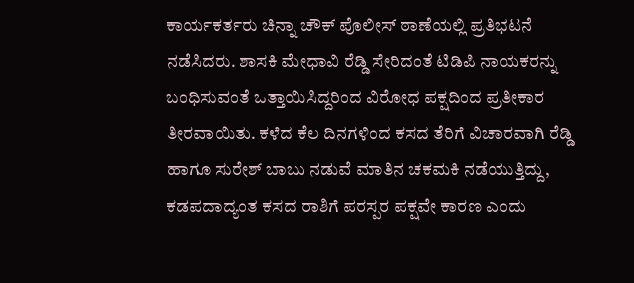ಕಾರ್ಯಕರ್ತರು ಚಿನ್ನಾ ಚೌಕ್ ಪೊಲೀಸ್ ಠಾಣೆಯಲ್ಲಿ ಪ್ರತಿಭಟನೆ ನಡೆಸಿದರು. ಶಾಸಕಿ ಮೇಧಾವಿ ರೆಡ್ಡಿ ಸೇರಿದಂತೆ ಟಿಡಿಪಿ ನಾಯಕರನ್ನು ಬಂಧಿಸುವಂತೆ ಒತ್ತಾಯಿಸಿದ್ದರಿಂದ ವಿರೋಧ ಪಕ್ಷದಿಂದ ಪ್ರತೀಕಾರ ತೀರವಾಯಿತು. ಕಳೆದ ಕೆಲ ದಿನಗಳಿಂದ ಕಸದ ತೆರಿಗೆ ವಿಚಾರವಾಗಿ ರೆಡ್ಡಿ ಹಾಗೂ ಸುರೇಶ್ ಬಾಬು ನಡುವೆ ಮಾತಿನ ಚಕಮಕಿ ನಡೆಯುತ್ತಿದ್ದು, ಕಡಪದಾದ್ಯಂತ ಕಸದ ರಾಶಿಗೆ ಪರಸ್ಪರ ಪಕ್ಷವೇ ಕಾರಣ ಎಂದು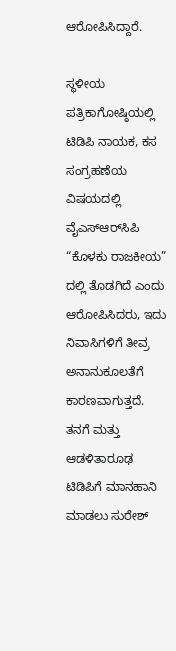ಆರೋಪಿಸಿದ್ದಾರೆ.

ಸ್ಥಳೀಯ ಪತ್ರಿಕಾಗೋಷ್ಠಿಯಲ್ಲಿ ಟಿಡಿಪಿ ನಾಯಕ, ಕಸ ಸಂಗ್ರಹಣೆಯ ವಿಷಯದಲ್ಲಿ ವೈಎಸ್‌ಆರ್‌ಸಿಪಿ “ಕೊಳಕು ರಾಜಕೀಯ” ದಲ್ಲಿ ತೊಡಗಿದೆ ಎಂದು ಆರೋಪಿಸಿದರು, ಇದು ನಿವಾಸಿಗಳಿಗೆ ತೀವ್ರ ಅನಾನುಕೂಲತೆಗೆ ಕಾರಣವಾಗುತ್ತದೆ. ತನಗೆ ಮತ್ತು ಆಡಳಿತಾರೂಢ ಟಿಡಿಪಿಗೆ ಮಾನಹಾನಿ ಮಾಡಲು ಸುರೇಶ್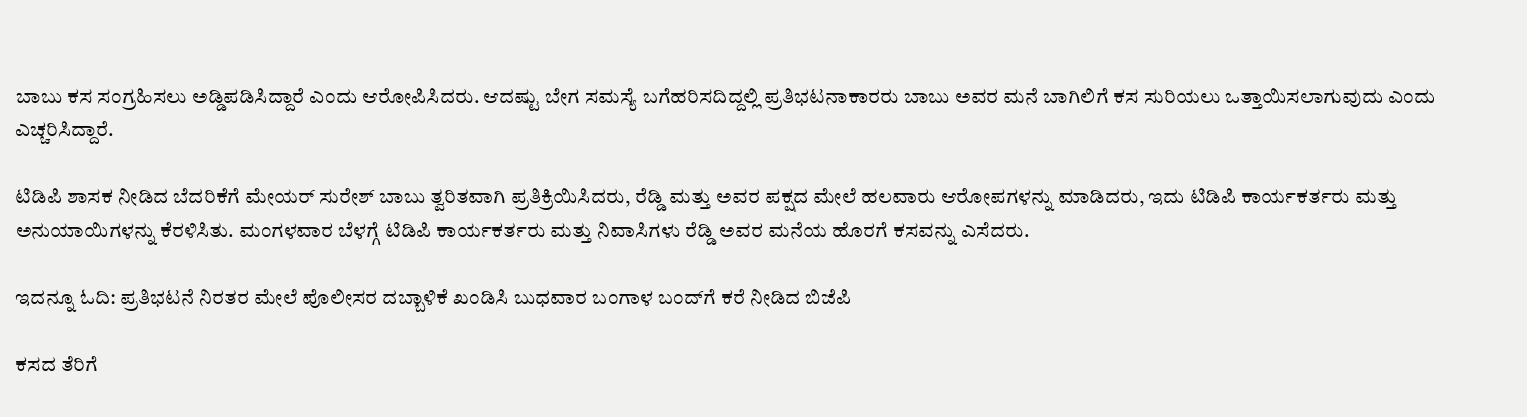ಬಾಬು ಕಸ ಸಂಗ್ರಹಿಸಲು ಅಡ್ಡಿಪಡಿಸಿದ್ದಾರೆ ಎಂದು ಆರೋಪಿಸಿದರು. ಆದಷ್ಟು ಬೇಗ ಸಮಸ್ಯೆ ಬಗೆಹರಿಸದಿದ್ದಲ್ಲಿ ಪ್ರತಿಭಟನಾಕಾರರು ಬಾಬು ಅವರ ಮನೆ ಬಾಗಿಲಿಗೆ ಕಸ ಸುರಿಯಲು ಒತ್ತಾಯಿಸಲಾಗುವುದು ಎಂದು ಎಚ್ಚರಿಸಿದ್ದಾರೆ.

ಟಿಡಿಪಿ ಶಾಸಕ ನೀಡಿದ ಬೆದರಿಕೆಗೆ ಮೇಯರ್ ಸುರೇಶ್ ಬಾಬು ತ್ವರಿತವಾಗಿ ಪ್ರತಿಕ್ರಿಯಿಸಿದರು, ರೆಡ್ಡಿ ಮತ್ತು ಅವರ ಪಕ್ಷದ ಮೇಲೆ ಹಲವಾರು ಆರೋಪಗಳನ್ನು ಮಾಡಿದರು, ಇದು ಟಿಡಿಪಿ ಕಾರ್ಯಕರ್ತರು ಮತ್ತು ಅನುಯಾಯಿಗಳನ್ನು ಕೆರಳಿಸಿತು. ಮಂಗಳವಾರ ಬೆಳಗ್ಗೆ ಟಿಡಿಪಿ ಕಾರ್ಯಕರ್ತರು ಮತ್ತು ನಿವಾಸಿಗಳು ರೆಡ್ಡಿ ಅವರ ಮನೆಯ ಹೊರಗೆ ಕಸವನ್ನು ಎಸೆದರು.

ಇದನ್ನೂ ಓದಿ: ಪ್ರತಿಭಟನೆ ನಿರತರ ಮೇಲೆ ಪೊಲೀಸರ ದಬ್ಬಾಳಿಕೆ ಖಂಡಿಸಿ ಬುಧವಾರ ಬಂಗಾಳ ಬಂದ್‌ಗೆ ಕರೆ ನೀಡಿದ ಬಿಜೆಪಿ

ಕಸದ ತೆರಿಗೆ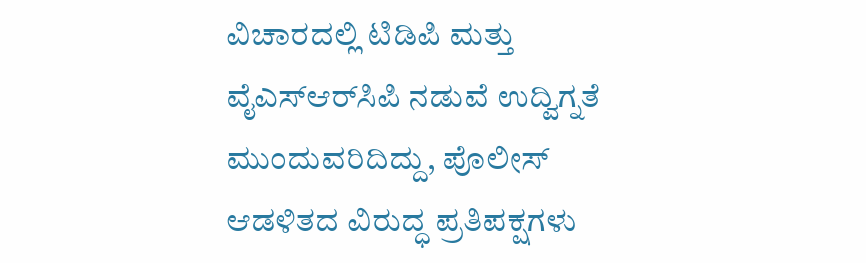ವಿಚಾರದಲ್ಲಿ ಟಿಡಿಪಿ ಮತ್ತು ವೈಎಸ್‌ಆರ್‌ಸಿಪಿ ನಡುವೆ ಉದ್ವಿಗ್ನತೆ ಮುಂದುವರಿದಿದ್ದು, ಪೊಲೀಸ್ ಆಡಳಿತದ ವಿರುದ್ಧ ಪ್ರತಿಪಕ್ಷಗಳು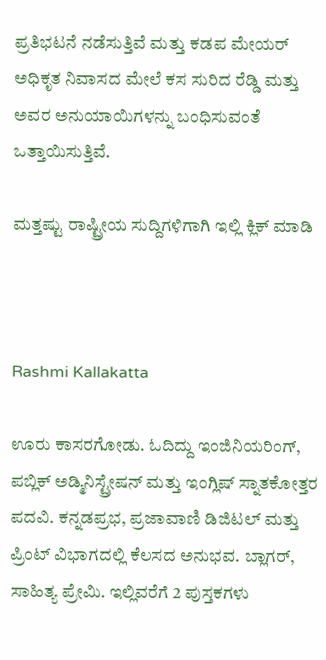ಪ್ರತಿಭಟನೆ ನಡೆಸುತ್ತಿವೆ ಮತ್ತು ಕಡಪ ಮೇಯರ್ ಅಧಿಕೃತ ನಿವಾಸದ ಮೇಲೆ ಕಸ ಸುರಿದ ರೆಡ್ಡಿ ಮತ್ತು ಅವರ ಅನುಯಾಯಿಗಳನ್ನು ಬಂಧಿಸುವಂತೆ ಒತ್ತಾಯಿಸುತ್ತಿವೆ.

ಮತ್ತಷ್ಟು ರಾಷ್ಟ್ರೀಯ ಸುದ್ದಿಗಳಿಗಾಗಿ ಇಲ್ಲಿ ಕ್ಲಿಕ್ ಮಾಡಿ



Rashmi Kallakatta

ಊರು ಕಾಸರಗೋಡು. ಓದಿದ್ದು ಇಂಜಿನಿಯರಿಂಗ್, ಪಬ್ಲಿಕ್ ಅಡ್ಮಿನಿಸ್ಟ್ರೇಷನ್ ಮತ್ತು ಇಂಗ್ಲಿಷ್ ಸ್ನಾತಕೋತ್ತರ ಪದವಿ. ಕನ್ನಡಪ್ರಭ, ಪ್ರಜಾವಾಣಿ ಡಿಜಿಟಲ್ ಮತ್ತು ಪ್ರಿಂಟ್ ವಿಭಾಗದಲ್ಲಿ ಕೆಲಸದ ಅನುಭವ. ಬ್ಲಾಗರ್, ಸಾಹಿತ್ಯ ಪ್ರೇಮಿ. ಇಲ್ಲಿವರೆಗೆ 2 ಪುಸ್ತಕಗಳು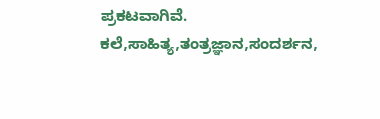ಪ್ರಕಟವಾಗಿವೆ. ಕಲೆ,ಸಾಹಿತ್ಯ,ತಂತ್ರಜ್ಞಾನ,ಸಂದರ್ಶನ,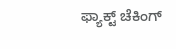ಫ್ಯಾಕ್ಟ್ ಚೆಕಿಂಗ್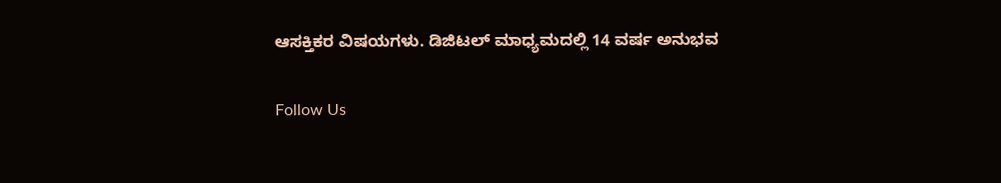ಆಸಕ್ತಿಕರ ವಿಷಯಗಳು. ಡಿಜಿಟಲ್ ಮಾಧ್ಯಮದಲ್ಲಿ 14 ವರ್ಷ ಅನುಭವ

Follow Us